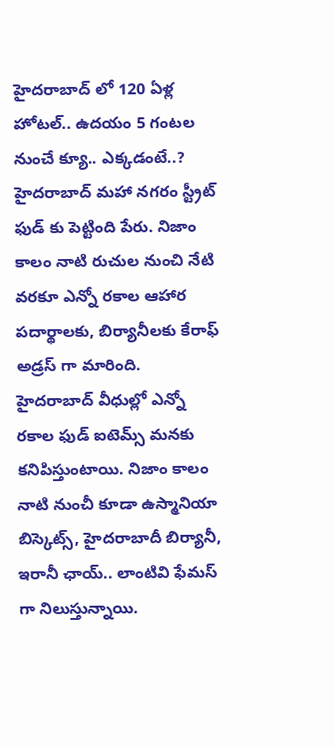హైదరాబాద్ లో 120 ఏళ్ల హోటల్.. ఉదయం 5 గంటల నుంచే క్యూ.. ఎక్కడంటే..?
హైదరాబాద్ మహా నగరం స్ట్రీట్ ఫుడ్ కు పెట్టింది పేరు. నిజాం కాలం నాటి రుచుల నుంచి నేటి వరకూ ఎన్నో రకాల ఆహార పదార్థాలకు, బిర్యానీలకు కేరాఫ్ అడ్రస్ గా మారింది. హైదరాబాద్ వీధుల్లో ఎన్నో రకాల ఫుడ్ ఐటెమ్స్ మనకు కనిపిస్తుంటాయి. నిజాం కాలం నాటి నుంచీ కూడా ఉస్మానియా బిస్కెట్స్, హైదరాబాదీ బిర్యానీ, ఇరానీ ఛాయ్.. లాంటివి ఫేమస్ గా నిలుస్తున్నాయి.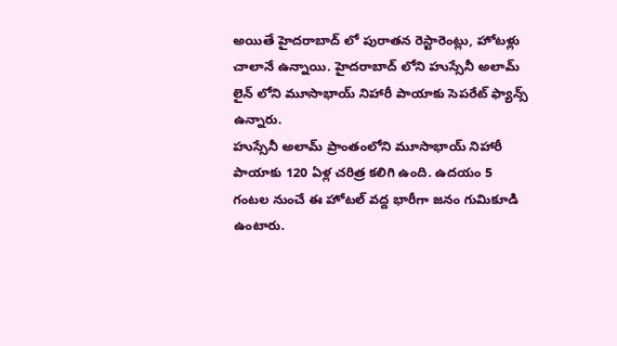అయితే హైదరాబాద్ లో పురాతన రెస్టారెంట్లు, హోటళ్లు చాలానే ఉన్నాయి. హైదరాబాద్ లోని హుస్సేనీ అలామ్ లైన్ లోని మూసాభాయ్ నిహారీ పాయాకు సెపరేట్ ఫ్యాన్స్ ఉన్నారు.
హుస్సేనీ అలామ్ ప్రాంతంలోని మూసాభాయ్ నిహారీ పాయాకు 120 ఏళ్ల చరిత్ర కలిగి ఉంది. ఉదయం 5 గంటల నుంచే ఈ హోటల్ వద్ద భారీగా జనం గుమికూడి ఉంటారు.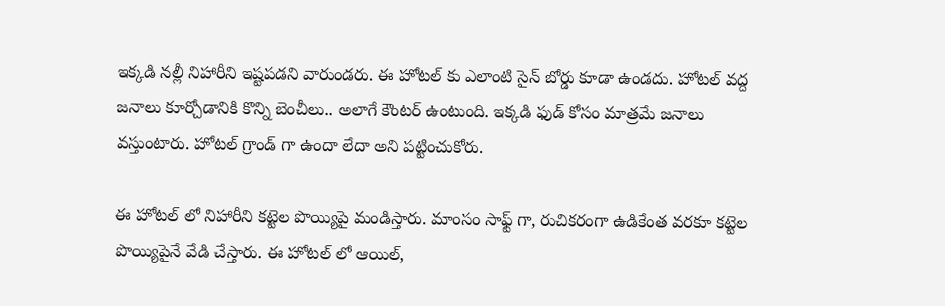ఇక్కడి నల్లీ నిహారీని ఇష్టపడని వారుండరు. ఈ హోటల్ కు ఎలాంటి సైన్ బోర్డు కూడా ఉండదు. హోటల్ వద్ద జనాలు కూర్చోడానికి కొన్ని బెంచీలు.. అలాగే కౌంటర్ ఉంటుంది. ఇక్కడి ఫుడ్ కోసం మాత్రమే జనాలు వస్తుంటారు. హోటల్ గ్రాండ్ గా ఉందా లేదా అని పట్టించుకోరు.

ఈ హోటల్ లో నిహారీని కట్టెల పొయ్యిపై మండిస్తారు. మాంసం సాఫ్ట్ గా, రుచికరంగా ఉడికేంత వరకూ కట్టెల పొయ్యిపైనే వేడి చేస్తారు. ఈ హోటల్ లో ఆయిల్,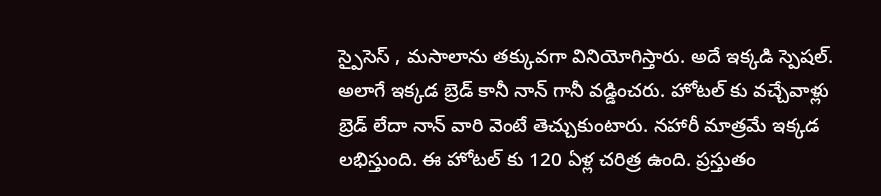స్పైసెస్ , మసాలాను తక్కువగా వినియోగిస్తారు. అదే ఇక్కడి స్పెషల్. అలాగే ఇక్కడ బ్రెడ్ కానీ నాన్ గానీ వడ్డించరు. హోటల్ కు వచ్చేవాళ్లు బ్రెడ్ లేదా నాన్ వారి వెంటే తెచ్చుకుంటారు. నహారీ మాత్రమే ఇక్కడ లభిస్తుంది. ఈ హోటల్ కు 120 ఏళ్ల చరిత్ర ఉంది. ప్రస్తుతం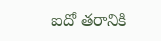ఐదో తరానికి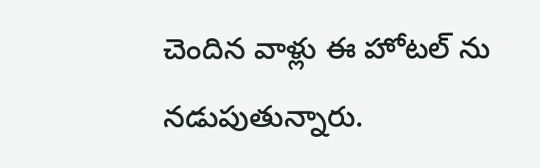చెందిన వాళ్లు ఈ హోటల్ ను నడుపుతున్నారు.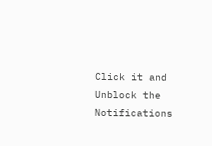Click it and Unblock the Notifications